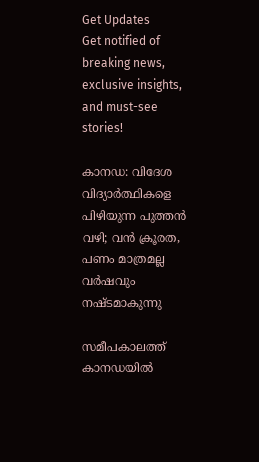Get Updates
Get notified of breaking news, exclusive insights, and must-see stories!

കാനഡ: വിദേശ വിദ്യാർത്ഥികളെ പിഴിയുന്ന പുത്തന്‍ വഴി; വന്‍ ക്രൂരത, പണം മാത്രമല്ല വർഷവും നഷ്ടമാകുന്നു

സമീപകാലത്ത് കാനഡയില്‍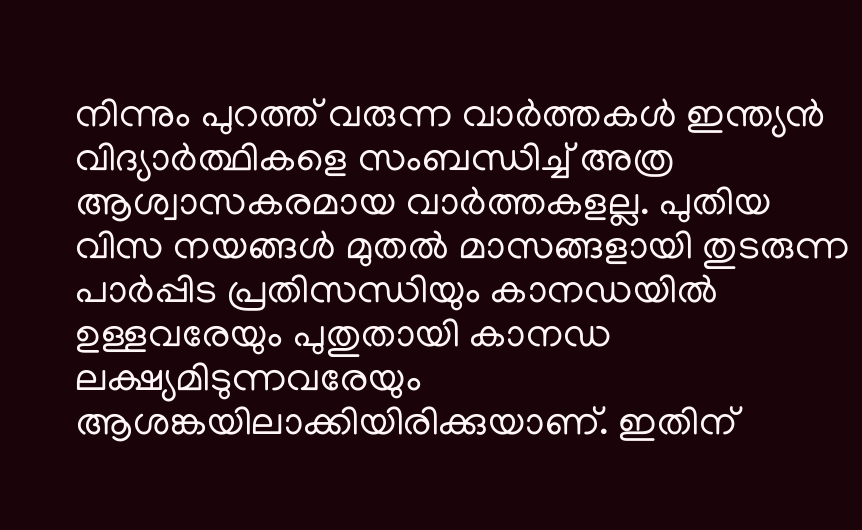നിന്നും പുറത്ത് വരുന്ന വാർത്തകള്‍ ഇന്ത്യന്‍ വിദ്യാർത്ഥികളെ സംബന്ധിച്ച് അത്ര ആശ്വാസകരമായ വാർത്തകളല്ല. പുതിയ വിസ നയങ്ങള്‍ മുതല്‍ മാസങ്ങളായി തുടരുന്ന പാർപ്പിട പ്രതിസന്ധിയും കാനഡയില്‍ ഉള്ളവരേയും പുതുതായി കാനഡ ലക്ഷ്യമിടുന്നവരേയും ആശങ്കയിലാക്കിയിരിക്കുയാണ്. ഇതിന്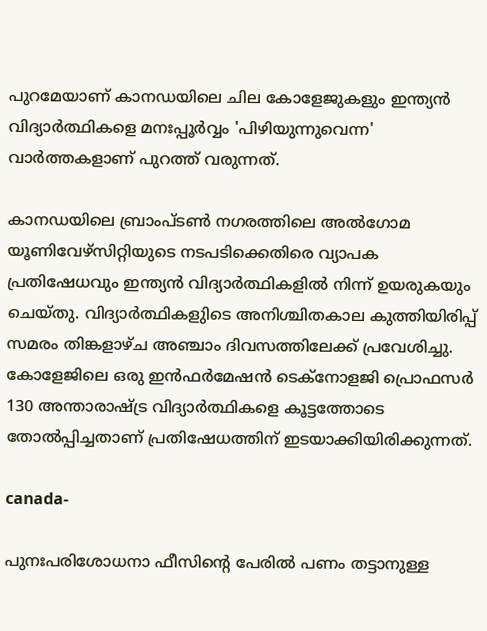പുറമേയാണ് കാനഡയിലെ ചില കോളേജുകളും ഇന്ത്യന്‍ വിദ്യാർത്ഥികളെ മനഃപ്പൂർവ്വം 'പിഴിയുന്നുവെന്ന' വാർത്തകളാണ് പുറത്ത് വരുന്നത്.

കാനഡയിലെ ബ്രാംപ്‌ടൺ നഗരത്തിലെ അൽഗോമ യൂണിവേഴ്‌സിറ്റിയുടെ നടപടിക്കെതിരെ വ്യാപക പ്രതിഷേധവും ഇന്ത്യന്‍ വിദ്യാർത്ഥികളില്‍ നിന്ന് ഉയരുകയും ചെയ്തു. വിദ്യാർത്ഥികളുിടെ അനിശ്ചിതകാല കുത്തിയിരിപ്പ് സമരം തിങ്കളാഴ്ച അഞ്ചാം ദിവസത്തിലേക്ക് പ്രവേശിച്ചു. കോളേജിലെ ഒരു ഇൻഫർമേഷൻ ടെക്‌നോളജി പ്രൊഫസർ 130 അന്താരാഷ്‌ട്ര വിദ്യാർത്ഥികളെ കൂട്ടത്തോടെ തോല്‍പ്പിച്ചതാണ് പ്രതിഷേധത്തിന് ഇടയാക്കിയിരിക്കുന്നത്.

canada-

പുനഃപരിശോധനാ ഫീസിന്റെ പേരില്‍ പണം തട്ടാനുള്ള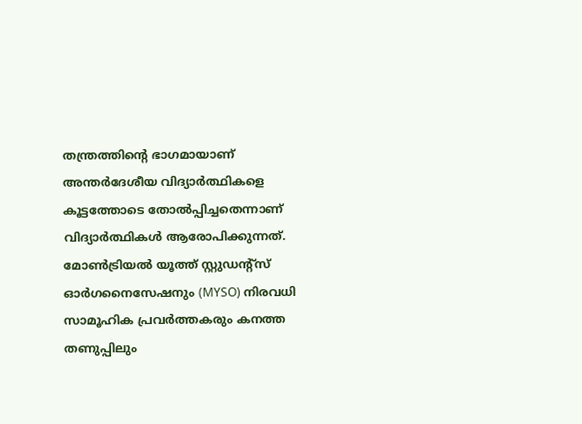തന്ത്രത്തിന്റെ ഭാഗമായാണ് അന്തർദേശീയ വിദ്യാർത്ഥികളെ കൂട്ടത്തോടെ തോല്‍പ്പിച്ചതെന്നാണ് വിദ്യാർത്ഥികള്‍ ആരോപിക്കുന്നത്. മോൺട്രിയൽ യൂത്ത് സ്റ്റുഡന്റ്സ് ഓർഗനൈസേഷനും (MYSO) നിരവധി സാമൂഹിക പ്രവർത്തകരും കനത്ത തണുപ്പിലും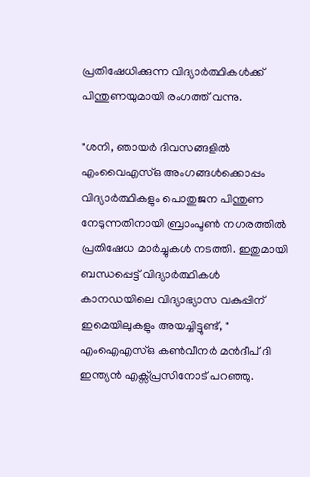പ്രതിഷേധിക്കുന്ന വിദ്യാർത്ഥികൾക്ക് പിന്തുണയുമായി രംഗത്ത് വന്നു.

"ശനി, ഞായർ ദിവസങ്ങളിൽ എംവൈഎസ്ഒ അംഗങ്ങൾക്കൊപ്പം വിദ്യാർത്ഥികളും പൊതുജന പിന്തുണ നേടുന്നതിനായി ബ്രാംപ്ടൺ നഗരത്തിൽ പ്രതിഷേധ മാർച്ചുകൾ നടത്തി. ഇതുമായി ബന്ധപ്പെട്ട് വിദ്യാർത്ഥികൾ കാനഡയിലെ വിദ്യാഭ്യാസ വകുപ്പിന് ഇമെയിലുകളും അയച്ചിട്ടുണ്ട്, " എംഐഎസ്ഒ കൺവീനർ മൻദീപ് ദി ഇന്ത്യൻ എക്സ്പ്രസിനോട് പറഞ്ഞു.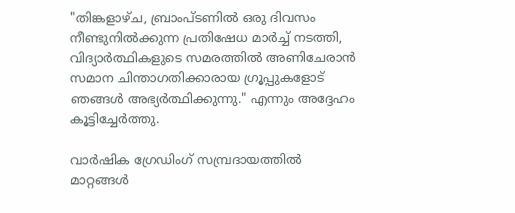"തിങ്കളാഴ്‌ച, ബ്രാംപ്ടണിൽ ഒരു ദിവസം നീണ്ടുനിൽക്കുന്ന പ്രതിഷേധ മാർച്ച് നടത്തി, വിദ്യാർത്ഥികളുടെ സമരത്തിൽ അണിചേരാൻ സമാന ചിന്താഗതിക്കാരായ ഗ്രൂപ്പുകളോട് ഞങ്ങൾ അഭ്യർത്ഥിക്കുന്നു." എന്നും അദ്ദേഹം കൂട്ടിച്ചേർത്തു.

വാർഷിക ഗ്രേഡിംഗ് സമ്പ്രദായത്തിൽ മാറ്റങ്ങൾ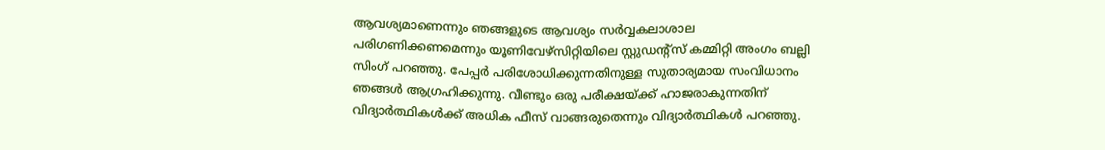ആവശ്യമാണെന്നും ഞങ്ങളുടെ ആവശ്യം സർവ്വകലാശാല പരിഗണിക്കണമെന്നും യൂണിവേഴ്സിറ്റിയിലെ സ്റ്റുഡന്റ്സ് കമ്മിറ്റി അംഗം ബല്ലി സിംഗ് പറഞ്ഞു. പേപ്പർ പരിശോധിക്കുന്നതിനുള്ള സുതാര്യമായ സംവിധാനം ഞങ്ങൾ ആഗ്രഹിക്കുന്നു. വീണ്ടും ഒരു പരീക്ഷയ്ക്ക് ഹാജരാകുന്നതിന് വിദ്യാർത്ഥികൾക്ക് അധിക ഫീസ് വാങ്ങരുതെന്നും വിദ്യാർത്ഥികള്‍ പറഞ്ഞു.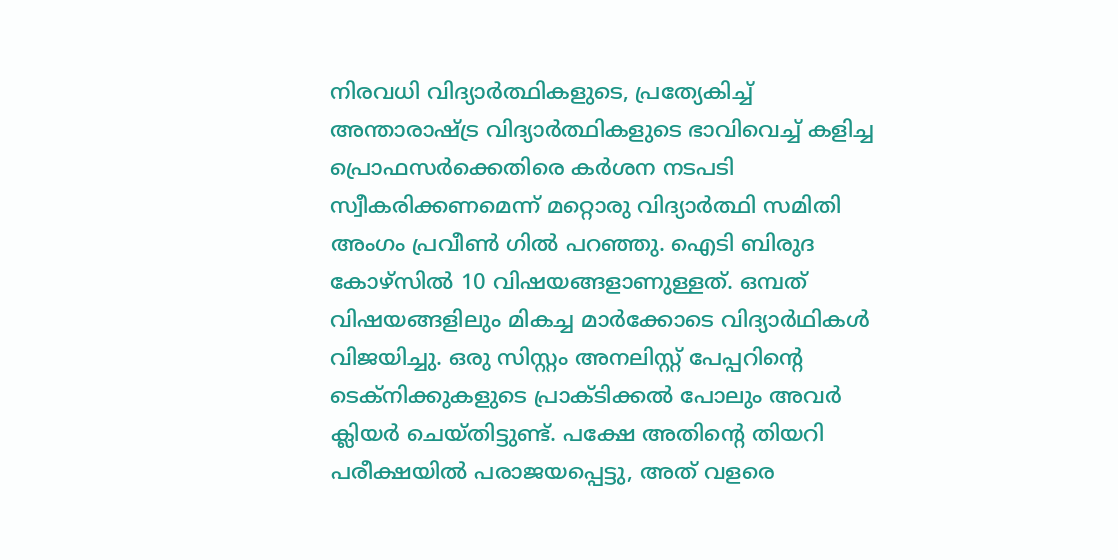നിരവധി വിദ്യാർത്ഥികളുടെ, പ്രത്യേകിച്ച് അന്താരാഷ്‌ട്ര വിദ്യാർത്ഥികളുടെ ഭാവിവെച്ച് കളിച്ച പ്രൊഫസർക്കെതിരെ കർശന നടപടി സ്വീകരിക്കണമെന്ന് മറ്റൊരു വിദ്യാർത്ഥി സമിതി അംഗം പ്രവീൺ ഗിൽ പറഞ്ഞു. ഐടി ബിരുദ കോഴ്സിൽ 10 വിഷയങ്ങളാണുള്ളത്. ഒമ്പത് വിഷയങ്ങളിലും മികച്ച മാർക്കോടെ വിദ്യാർഥികൾ വിജയിച്ചു. ഒരു സിസ്റ്റം അനലിസ്റ്റ് പേപ്പറിന്റെ ടെക്നിക്കുകളുടെ പ്രാക്ടിക്കൽ പോലും അവർ ക്ലിയർ ചെയ്തിട്ടുണ്ട്. പക്ഷേ അതിന്റെ തിയറി പരീക്ഷയിൽ പരാജയപ്പെട്ടു, അത് വളരെ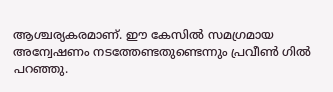ആശ്ചര്യകരമാണ്. ഈ കേസിൽ സമഗ്രമായ അന്വേഷണം നടത്തേണ്ടതുണ്ടെന്നും പ്രവീണ്‍ ഗില്‍ പറഞ്ഞു.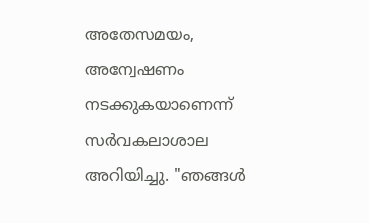അതേസമയം, അന്വേഷണം നടക്കുകയാണെന്ന് സർവകലാശാല അറിയിച്ചു. "ഞങ്ങൾ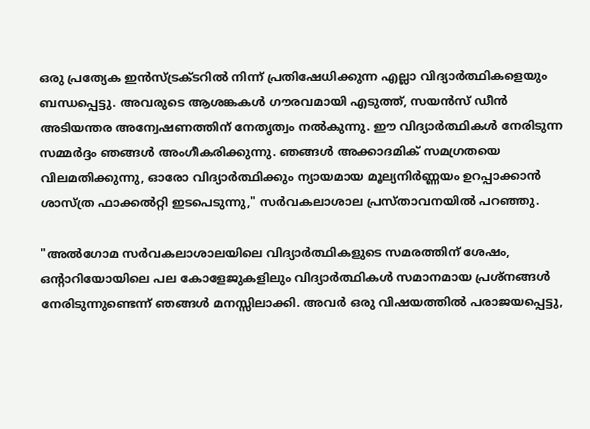ഒരു പ്രത്യേക ഇൻസ്ട്രക്ടറിൽ നിന്ന് പ്രതിഷേധിക്കുന്ന എല്ലാ വിദ്യാർത്ഥികളെയും ബന്ധപ്പെട്ടു. അവരുടെ ആശങ്കകൾ ഗൗരവമായി എടുത്ത്, സയൻസ് ഡീൻ അടിയന്തര അന്വേഷണത്തിന് നേതൃത്വം നൽകുന്നു. ഈ വിദ്യാർത്ഥികൾ നേരിടുന്ന സമ്മർദ്ദം ഞങ്ങൾ അംഗീകരിക്കുന്നു. ഞങ്ങൾ അക്കാദമിക് സമഗ്രതയെ വിലമതിക്കുന്നു, ഓരോ വിദ്യാർത്ഥിക്കും ന്യായമായ മൂല്യനിർണ്ണയം ഉറപ്പാക്കാൻ ശാസ്ത്ര ഫാക്കൽറ്റി ഇടപെടുന്നു," സർവകലാശാല പ്രസ്താവനയിൽ പറഞ്ഞു.

"അൽഗോമ സർവകലാശാലയിലെ വിദ്യാർത്ഥികളുടെ സമരത്തിന് ശേഷം, ഒന്റാറിയോയിലെ പല കോളേജുകളിലും വിദ്യാർത്ഥികൾ സമാനമായ പ്രശ്നങ്ങൾ നേരിടുന്നുണ്ടെന്ന് ഞങ്ങൾ മനസ്സിലാക്കി. അവർ ഒരു വിഷയത്തിൽ പരാജയപ്പെട്ടു,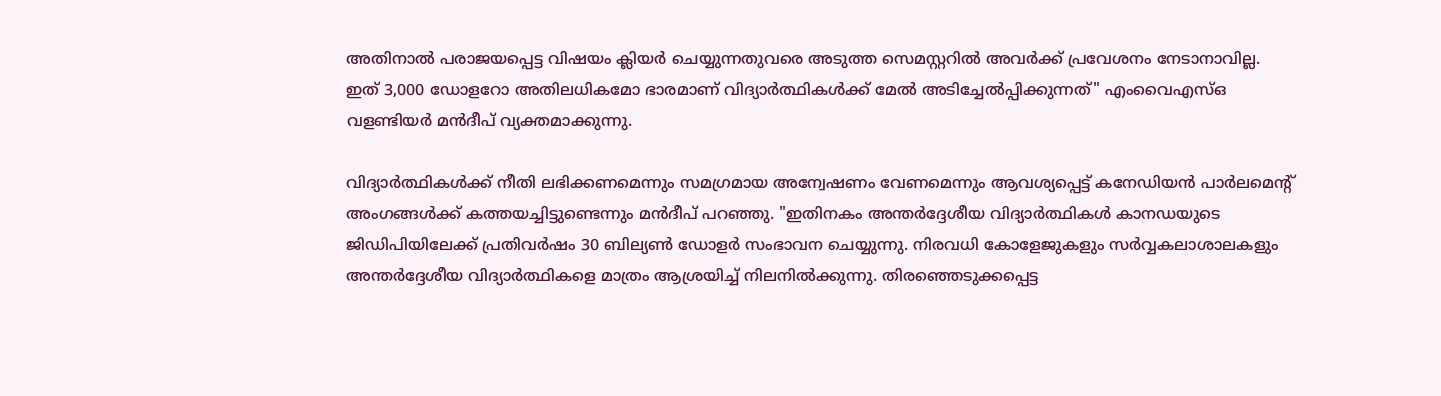അതിനാൽ പരാജയപ്പെട്ട വിഷയം ക്ലിയർ ചെയ്യുന്നതുവരെ അടുത്ത സെമസ്റ്ററിൽ അവർക്ക് പ്രവേശനം നേടാനാവില്ല. ഇത് 3,000 ഡോളറോ അതിലധികമോ ഭാരമാണ് വിദ്യാർത്ഥികള്‍ക്ക് മേല്‍ അടിച്ചേല്‍പ്പിക്കുന്നത്" എംവൈഎസ്ഒ വളണ്ടിയർ മന്‍ദീപ് വ്യക്തമാക്കുന്നു.

വിദ്യാർത്ഥികൾക്ക് നീതി ലഭിക്കണമെന്നും സമഗ്രമായ അന്വേഷണം വേണമെന്നും ആവശ്യപ്പെട്ട് കനേഡിയൻ പാർലമെന്റ് അംഗങ്ങൾക്ക് കത്തയച്ചിട്ടുണ്ടെന്നും മൻദീപ് പറഞ്ഞു. "ഇതിനകം അന്തർദ്ദേശീയ വിദ്യാർത്ഥികൾ കാനഡയുടെ ജിഡിപിയിലേക്ക് പ്രതിവർഷം 30 ബില്യൺ ഡോളർ സംഭാവന ചെയ്യുന്നു. നിരവധി കോളേജുകളും സർവ്വകലാശാലകളും അന്തർദ്ദേശീയ വിദ്യാർത്ഥികളെ മാത്രം ആശ്രയിച്ച് നിലനിൽക്കുന്നു. തിരഞ്ഞെടുക്കപ്പെട്ട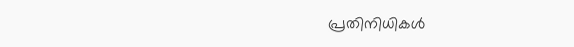പ്രതിനിധികൾ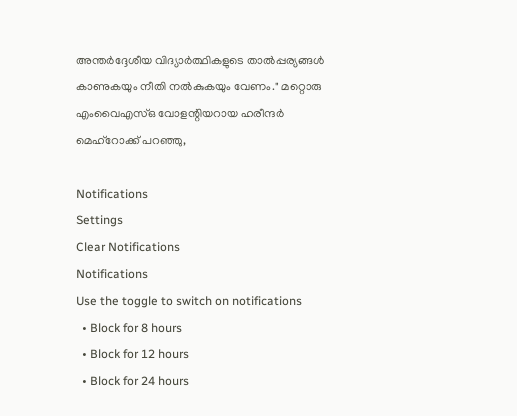അന്തർദ്ദേശീയ വിദ്യാർത്ഥികളുടെ താൽപ്പര്യങ്ങൾ കാണുകയും നീതി നൽകുകയും വേണം." മറ്റൊരു എംവൈഎസ്ഒ വോളന്റിയറായ ഹരീന്ദർ മെഹ്‌റോക്ക് പറഞ്ഞു,

Notifications
Settings
Clear Notifications
Notifications
Use the toggle to switch on notifications
  • Block for 8 hours
  • Block for 12 hours
  • Block for 24 hours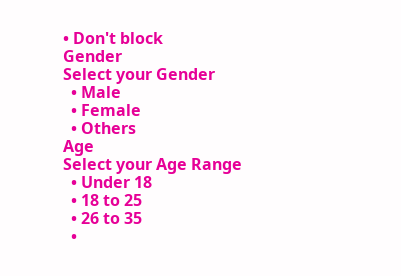• Don't block
Gender
Select your Gender
  • Male
  • Female
  • Others
Age
Select your Age Range
  • Under 18
  • 18 to 25
  • 26 to 35
  •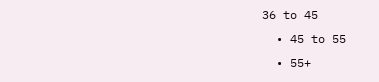36 to 45
  • 45 to 55
  • 55+